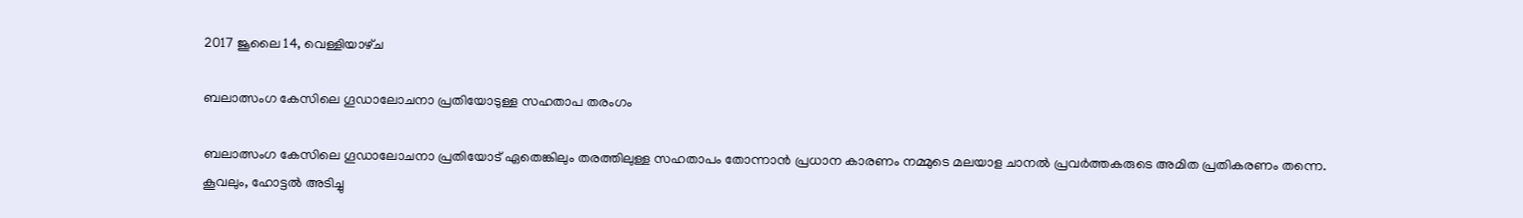2017 ജൂലൈ 14, വെള്ളിയാഴ്‌ച

ബലാത്സംഗ കേസിലെ ഗൂഡാലോചനാ പ്രതിയോടുള്ള സഹതാപ തരംഗം

ബലാത്സംഗ കേസിലെ ഗൂഡാലോചനാ പ്രതിയോട് ഏതെങ്കിലും തരത്തിലുള്ള സഹതാപം തോന്നാൻ പ്രധാന കാരണം നമ്മുടെ മലയാള ചാനൽ പ്രവർത്തകരുടെ അമിത പ്രതികരണം തന്നെ. കൂവലും, ഹോട്ടൽ അടിച്ചു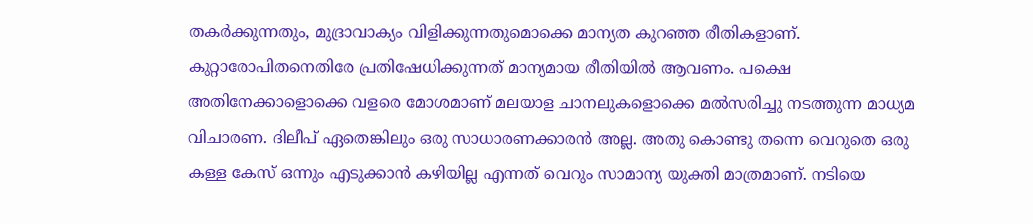തകർക്കുന്നതും, മുദ്രാവാക്യം വിളിക്കുന്നതുമൊക്കെ മാന്യത കുറഞ്ഞ രീതികളാണ്. കുറ്റാരോപിതനെതിരേ പ്രതിഷേധിക്കുന്നത്‌ മാന്യമായ രീതിയിൽ ആവണം. പക്ഷെ അതിനേക്കാളൊക്കെ വളരെ മോശമാണ് മലയാള ചാനലുകളൊക്കെ മൽസരിച്ചു നടത്തുന്ന മാധ്യമ വിചാരണ. ദിലീപ് ഏതെങ്കിലും ഒരു സാധാരണക്കാരൻ അല്ല. അതു കൊണ്ടു തന്നെ വെറുതെ ഒരു കള്ള കേസ് ഒന്നും എടുക്കാൻ കഴിയില്ല എന്നത് വെറും സാമാന്യ യുക്തി മാത്രമാണ്. നടിയെ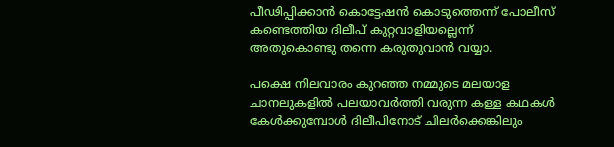പീഢിപ്പിക്കാൻ കൊട്ടേഷൻ കൊടുത്തെന്ന് പോലീസ്‌ കണ്ടെത്തിയ ദിലീപ്‌ കുറ്റവാളിയല്ലെന്ന് അതുകൊണ്ടു തന്നെ കരുതുവാൻ വയ്യാ.

പക്ഷെ നിലവാരം കുറഞ്ഞ നമ്മുടെ മലയാള ചാനലുകളിൽ പലയാവർത്തി വരുന്ന കള്ള കഥകൾ കേൾക്കുമ്പോൾ ദിലീപിനോട് ചിലർക്കെങ്കിലും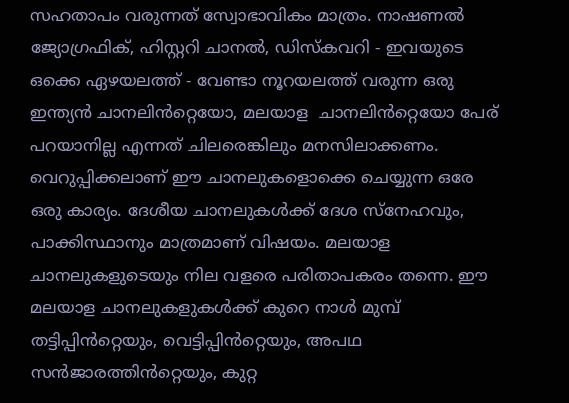സഹതാപം വരുന്നത് സ്വോഭാവികം മാത്രം. നാഷണൽ ജ്യോഗ്രഫിക്, ഹിസ്റ്ററി ചാനൽ, ഡിസ്കവറി - ഇവയുടെ ഒക്കെ ഏഴയലത്ത് - വേണ്ടാ നൂറയലത്ത് വരുന്ന ഒരു ഇന്ത്യൻ ചാനലിൻറ്റെയോ, മലയാള  ചാനലിൻറ്റെയോ പേര് പറയാനില്ല എന്നത് ചിലരെങ്കിലും മനസിലാക്കണം. വെറുപ്പിക്കലാണ് ഈ ചാനലുകളൊക്കെ ചെയ്യുന്ന ഒരേ ഒരു കാര്യം. ദേശീയ ചാനലുകൾക്ക് ദേശ സ്നേഹവും, പാക്കിസ്ഥാനും മാത്രമാണ് വിഷയം. മലയാള ചാനലുകളുടെയും നില വളരെ പരിതാപകരം തന്നെ. ഈ മലയാള ചാനലുകളുകൾക്ക് കുറെ നാൾ മുമ്പ് തട്ടിപ്പിൻറ്റെയും, വെട്ടിപ്പിൻറ്റെയും, അപഥ സൻജാരത്തിൻറ്റെയും, കുറ്റ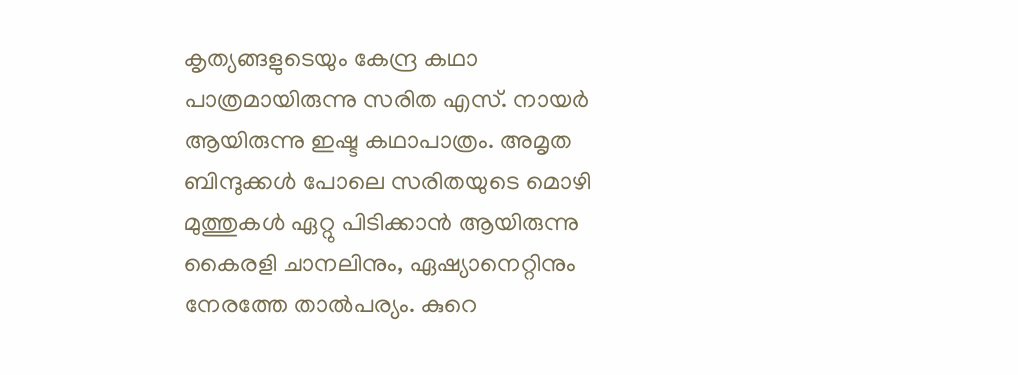കൃത്യങ്ങളുടെയും കേന്ദ്ര കഥാ പാത്രമായിരുന്നു സരിത എസ്. നായർ ആയിരുന്നു ഇഷ്ട കഥാപാത്രം. അമൃത ബിന്ദുക്കൾ പോലെ സരിതയുടെ മൊഴി മുത്തുകൾ ഏറ്റു പിടിക്കാൻ ആയിരുന്നു കൈരളി ചാനലിനും, ഏഷ്യാനെറ്റിനും നേരത്തേ താൽപര്യം. കുറെ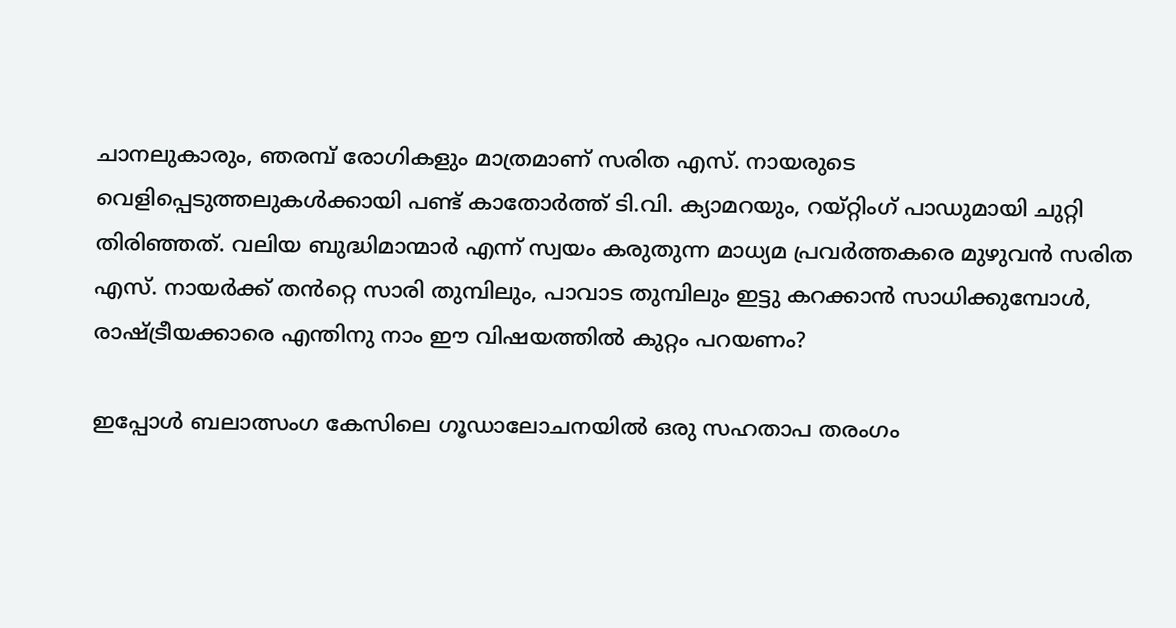ചാനലുകാരും, ഞരമ്പ് രോഗികളും മാത്രമാണ് സരിത എസ്. നായരുടെ വെളിപ്പെടുത്തലുകൾക്കായി പണ്ട് കാതോർത്ത് ടി.വി. ക്യാമറയും, റയ്റ്റിംഗ് പാഡുമായി ചുറ്റി തിരിഞ്ഞത്. വലിയ ബുദ്ധിമാന്മാർ എന്ന് സ്വയം കരുതുന്ന മാധ്യമ പ്രവർത്തകരെ മുഴുവൻ സരിത എസ്. നായർക്ക് തൻറ്റെ സാരി തുമ്പിലും, പാവാട തുമ്പിലും ഇട്ടു കറക്കാൻ സാധിക്കുമ്പോൾ, രാഷ്ട്രീയക്കാരെ എന്തിനു നാം ഈ വിഷയത്തിൽ കുറ്റം പറയണം?

ഇപ്പോൾ ബലാത്സംഗ കേസിലെ ഗൂഡാലോചനയിൽ ഒരു സഹതാപ തരംഗം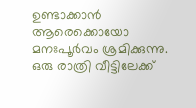ഉണ്ടാക്കാൻ ആരെക്കൊയോ മനഃപൂർവം ശ്രമിക്കുന്നു. ഒരു രാത്രി വീട്ടിലേക്ക്‌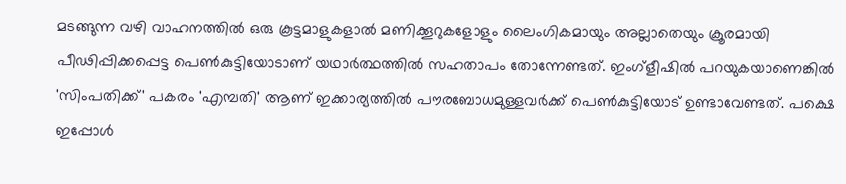മടങ്ങുന്ന വഴി വാഹനത്തിൽ ഒരു കൂട്ടമാളുകളാൽ മണിക്കൂറുകളോളും ലൈംഗികമായും അല്ലാതെയും ക്രൂരമായി പീഢിപ്പിക്കപ്പെട്ട പെൺകുട്ടിയോടാണ് യഥാർത്ഥത്തിൽ സഹതാപം തോന്നേണ്ടത്. ഇംഗ്ളീഷിൽ പറയുകയാണെങ്കിൽ 'സിംപതിക്ക്‌' പകരം 'എമ്പതി' ആണ് ഇക്കാര്യത്തിൽ പൗരബോധമുള്ളവർക്ക് പെൺകുട്ടിയോട് ഉണ്ടാവേണ്ടത്. പക്ഷെ ഇപ്പോൾ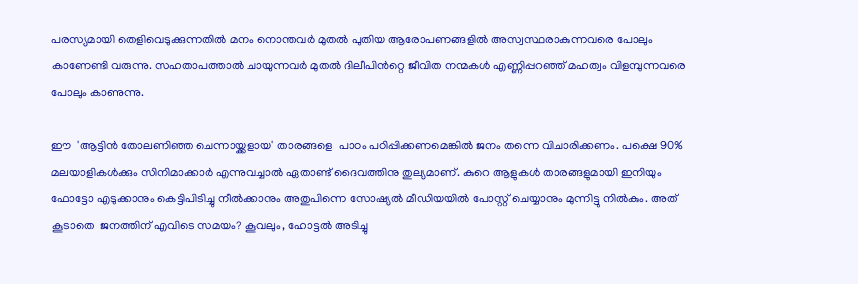പരസ്യമായി തെളിവെടുക്കുന്നതിൽ മനം നൊന്തവർ മുതൽ പുതിയ ആരോപണങ്ങളിൽ അസ്വസ്ഥരാകുന്നവരെ പോലും കാണേണ്ടി വരുന്നു. സഹതാപത്താൽ ചായുന്നവർ മുതൽ ദിലീപിൻറ്റെ ജീവിത നന്മകൾ എണ്ണിപ്പറഞ്ഞ്‌ മഹത്വം വിളമ്പുന്നവരെ പോലും കാണുന്നു.

ഈ  'ആട്ടിൻ തോലണിഞ്ഞ ചെന്നായ്ക്കളായ' താരങ്ങളെ  പാഠം പഠിപ്പിക്കണമെങ്കിൽ ജനം തന്നെ വിചാരിക്കണം. പക്ഷെ 90% മലയാളികൾക്കും സിനിമാക്കാർ എന്നുവച്ചാൽ ഏതാണ്ട് ദൈവത്തിനു തുല്യമാണ്. കുറെ ആളുകൾ താരങ്ങളുമായി ഇനിയും ഫോട്ടോ എടുക്കാനും കെട്ടിപിടിച്ചു നീൽക്കാനും അതുപിന്നെ സോഷ്യൽ മീഡിയയിൽ പോസ്റ്റ് ചെയ്യാനും മുന്നിട്ടു നിൽകും. അത് കൂടാതെ  ജനത്തിന് എവിടെ സമയം? കൂവലും, ഹോട്ടൽ അടിച്ചു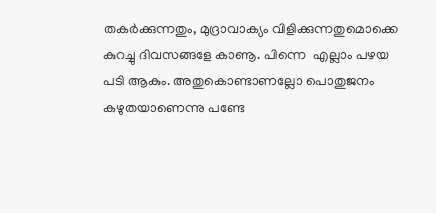തകർക്കുന്നതും, മുദ്രാവാക്യം വിളിക്കുന്നതുമൊക്കെ കുറച്ചു ദിവസങ്ങളേ കാണൂ. പിന്നെ  എല്ലാം പഴയ പടി ആകും. അതുകൊണ്ടാണല്ലോ പൊതുജനം കഴുതയാണെന്നു പണ്ടേ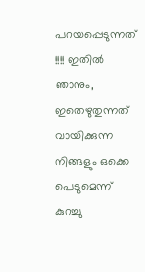പറയപ്പെടുന്നത് !!!! ഇതിൽ ഞാനും, ഇതെഴുതുന്നത് വായിക്കുന്ന നിങ്ങളും ഒക്കെ പെടുമെന്ന് കുറച്ചു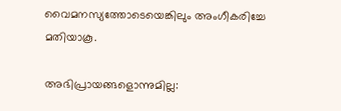വൈമനസ്യത്തോടെയെങ്കിലും അംഗീകരിച്ചേ മതിയാകൂ.

അഭിപ്രായങ്ങളൊന്നുമില്ല: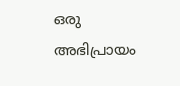ഒരു അഭിപ്രായം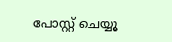പോസ്റ്റ് ചെയ്യൂ